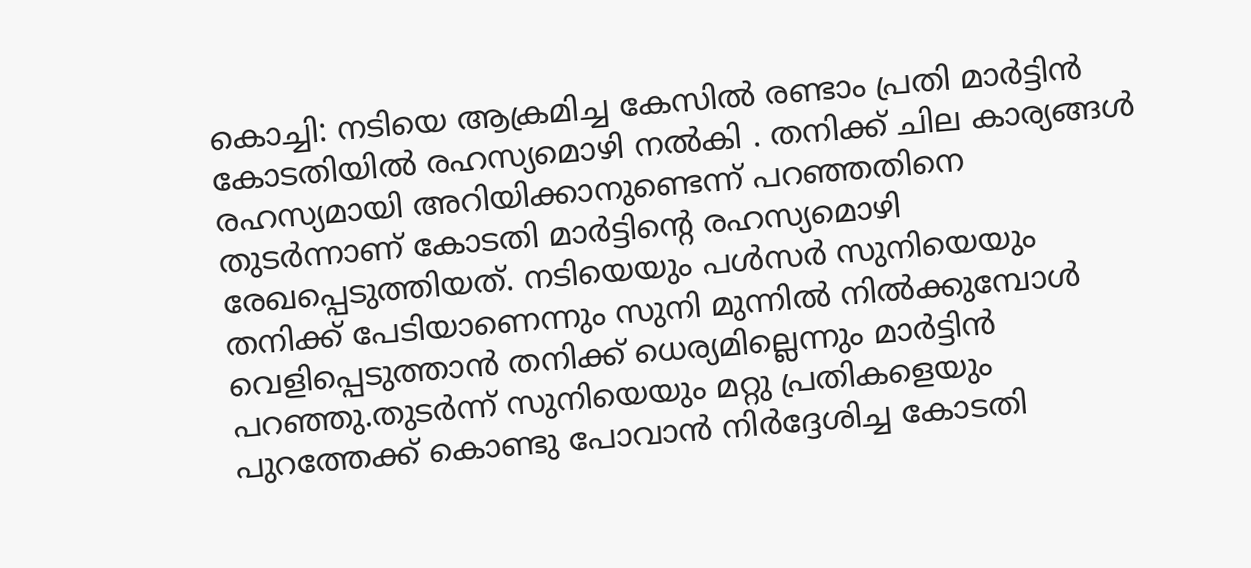കൊച്ചി: നടിയെ ആക്രമിച്ച കേസില്‍ രണ്ടാം പ്രതി മാർട്ടിൻ കോടതിയിൽ രഹസ്യമൊഴി നൽകി . തനിക്ക് ചില കാര്യങ്ങൾ രഹസ്യമായി അറിയിക്കാനുണ്ടെന്ന് പറഞ്ഞതിനെ തുടർന്നാണ് കോടതി മാര്‍ട്ടിന്റെ രഹസ്യമൊഴി രേഖപ്പെടുത്തിയത്. നടിയെയും പള്‍സര്‍ സുനിയെയും തനിക്ക് പേടിയാണെന്നും സുനി മുന്നില്‍ നില്‍ക്കുമ്പോള്‍ വെളിപ്പെടുത്താന്‍ തനിക്ക് ധെര്യമില്ലെന്നും മാര്‍ട്ടിന്‍ പറഞ്ഞു.തുടര്‍ന്ന് സുനിയെയും മറ്റു പ്രതികളെയും പുറത്തേക്ക് കൊണ്ടു പോവാന്‍ നിര്‍ദ്ദേശിച്ച കോടതി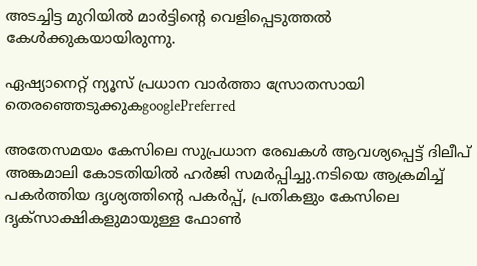അടച്ചിട്ട മുറിയില്‍ മാര്‍ട്ടിന്റെ വെളിപ്പെടുത്തല്‍ കേള്‍ക്കുകയായിരുന്നു.

ഏഷ്യാനെറ്റ് ന്യൂസ് പ്രധാന വാർത്താ സ്രോതസായി തെരഞ്ഞെടുക്കുകgooglePreferred

അതേസമയം കേസിലെ സുപ്രധാന രേഖകൾ ആവശ്യപ്പെട്ട് ദിലീപ് അങ്കമാലി കോടതിയിൽ ഹർജി സമർപ്പിച്ചു.നടിയെ ആക്രമിച്ച് പകർത്തിയ ദൃശ്യത്തിന്‍റെ പകർപ്പ്, പ്രതികളും കേസിലെ ദൃക്സാക്ഷികളുമായുള്ള ഫോൺ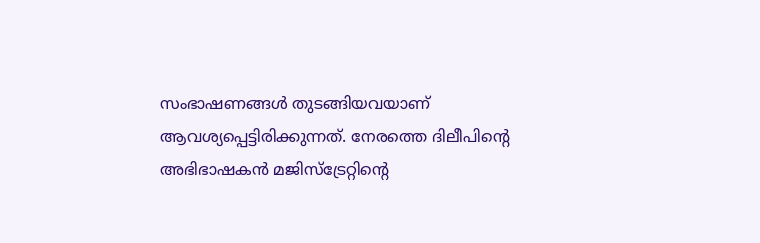സംഭാഷണങ്ങൾ തുടങ്ങിയവയാണ് ആവശ്യപ്പെട്ടിരിക്കുന്നത്. നേരത്തെ ദിലീപിന്റെ അഭിഭാഷകൻ മജിസ്ട്രേറ്റിന്റെ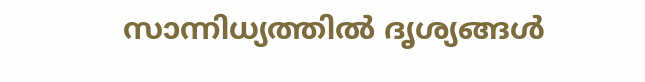സാന്നിധ്യത്തിൽ ദൃശ്യങ്ങൾ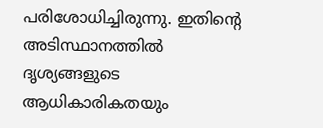പരിശോധിച്ചിരുന്നു. ഇതിന്‍റെ അടിസ്ഥാനത്തിൽ ദൃശ്യങ്ങളുടെ ആധികാരികതയും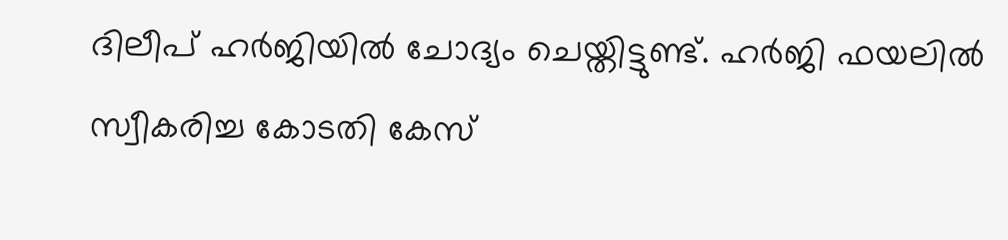ദിലീപ് ഹർജിയിൽ ചോദ്യം ചെയ്തിട്ടുണ്ട്. ഹർജി ഫയലിൽ സ്വീകരിച്ച കോടതി കേസ്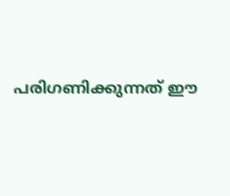പരിഗണിക്കുന്നത് ഈ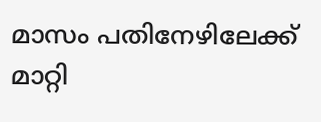മാസം പതിനേഴിലേക്ക് മാറ്റി